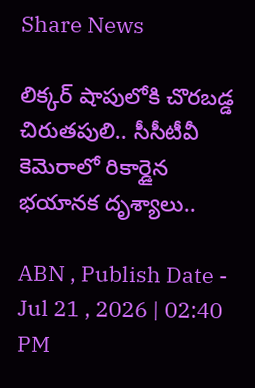Share News

లిక్కర్ షాపులోకి చొరబడ్డ చిరుతపులి.. సీసీటీవీ కెమెరాలో రికార్డైన భయానక దృశ్యాలు..

ABN , Publish Date - Jul 21 , 2026 | 02:40 PM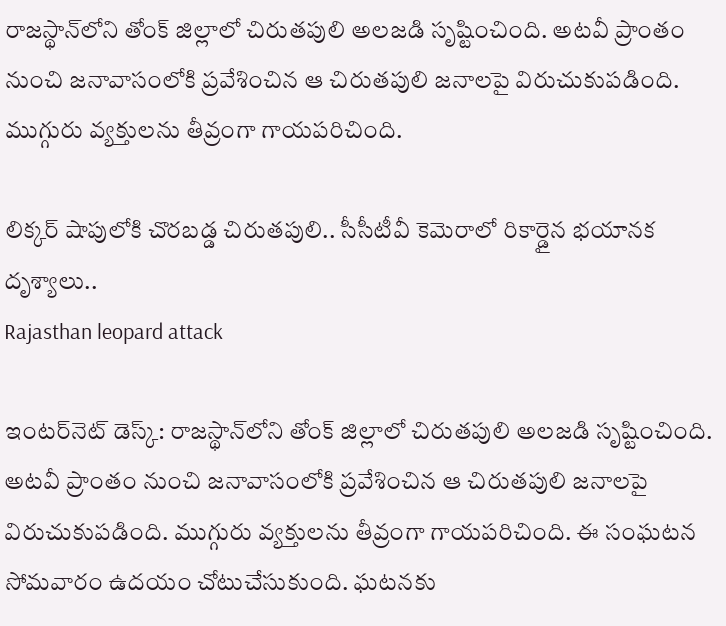రాజస్థాన్‌లోని తోంక్ జిల్లాలో చిరుతపులి అలజడి సృష్టించింది. అటవీ ప్రాంతం నుంచి జనావాసంలోకి ప్రవేశించిన ఆ చిరుతపులి జనాలపై విరుచుకుపడింది. ముగ్గురు వ్యక్తులను తీవ్రంగా గాయపరిచింది.

లిక్కర్ షాపులోకి చొరబడ్డ చిరుతపులి.. సీసీటీవీ కెమెరాలో రికార్డైన భయానక దృశ్యాలు..
Rajasthan leopard attack

ఇంటర్‌నెట్ డెస్క్: రాజస్థాన్‌లోని తోంక్ జిల్లాలో చిరుతపులి అలజడి సృష్టించింది. అటవీ ప్రాంతం నుంచి జనావాసంలోకి ప్రవేశించిన ఆ చిరుతపులి జనాలపై విరుచుకుపడింది. ముగ్గురు వ్యక్తులను తీవ్రంగా గాయపరిచింది. ఈ సంఘటన సోమవారం ఉదయం చోటుచేసుకుంది. ఘటనకు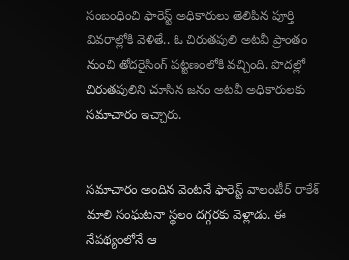సంబంధించి ఫారెస్ట్ అధికారులు తెలిపిన పూర్తి వివరాల్లోకి వెళితే.. ఓ చిరుతపులి అటవీ ప్రాంతం నుంచి తోదరైసింగ్ పట్టణంలోకి వచ్చింది. పొదల్లో చిరుతపులిని చూసిన జనం అటవీ అధికారులకు సమాచారం ఇచ్చారు.


సమాచారం అందిన వెంటనే ఫారెస్ట్ వాలంటీర్ రాకేశ్ మాలి సంఘటనా స్థలం దగ్గరకు వెళ్లాడు. ఈ నేపథ్యంలోనే ఆ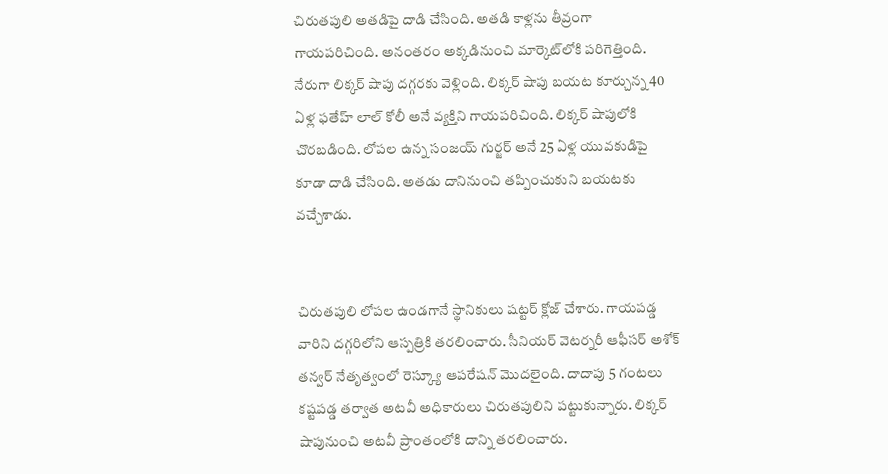చిరుతపులి అతడిపై దాడి చేసింది. అతడి కాళ్లను తీవ్రంగా గాయపరిచింది. అనంతరం అక్కడినుంచి మార్కెట్‌లోకి పరిగెత్తింది. నేరుగా లిక్కర్ షాపు దగ్గరకు వెళ్లింది. లిక్కర్ షాపు బయట కూర్చున్న 40 ఏళ్ల ఫతేహ్ లాల్ కోలీ అనే వ్యక్తిని గాయపరిచింది. లిక్కర్ షాపులోకి చొరబడింది. లోపల ఉన్న సంజయ్ గుర్జర్ అనే 25 ఏళ్ల యువకుడిపై కూడా దాడి చేసింది. అతడు దానినుంచి తప్పించుకుని బయటకు వచ్చేశాడు.


చిరుతపులి లోపల ఉండగానే స్థానికులు షట్టర్ క్లోజ్ చేశారు. గాయపడ్డ వారిని దగ్గరిలోని ఆస్పత్రికి తరలించారు. సీనియర్ వెటర్నరీ ఆఫీసర్ అశోక్ తన్వర్ నేతృత్వంలో రెస్క్యూ ఆపరేషన్ మొదలైంది. దాదాపు 5 గంటలు కష్టపడ్డ తర్వాత అటవీ అధికారులు చిరుతపులిని పట్టుకున్నారు. లిక్కర్ షాపునుంచి అటవీ ప్రాంతంలోకి దాన్ని తరలించారు.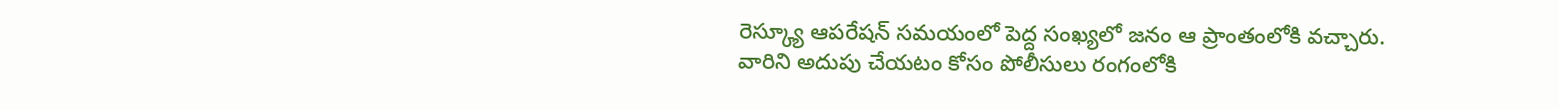రెస్క్యూ ఆపరేషన్ సమయంలో పెద్ద సంఖ్యలో జనం ఆ ప్రాంతంలోకి వచ్చారు. వారిని అదుపు చేయటం కోసం పోలీసులు రంగంలోకి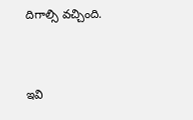దిగాల్సి వచ్చింది.


ఇవి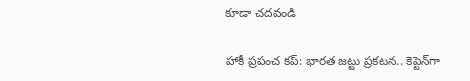కూడా చదవండి

హాకీ ప్రపంచ కప్: భారత జట్టు ప్రకటన.. కెప్టెన్‌గా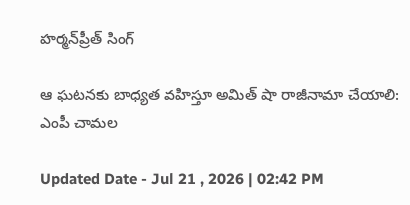హర్మన్‌ప్రీత్ సింగ్

ఆ ఘటనకు బాధ్యత వహిస్తూ అమిత్ షా రాజీనామా చేయాలి: ఎంపీ చామల

Updated Date - Jul 21 , 2026 | 02:42 PM